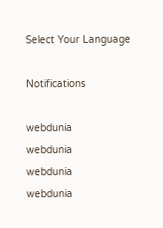Select Your Language

Notifications

webdunia
webdunia
webdunia
webdunia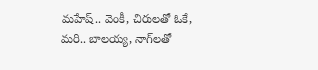మహేష్.. వెంకీ, చిరులతో ఓకే, మరి.. బాలయ్య, నాగ్‌లతో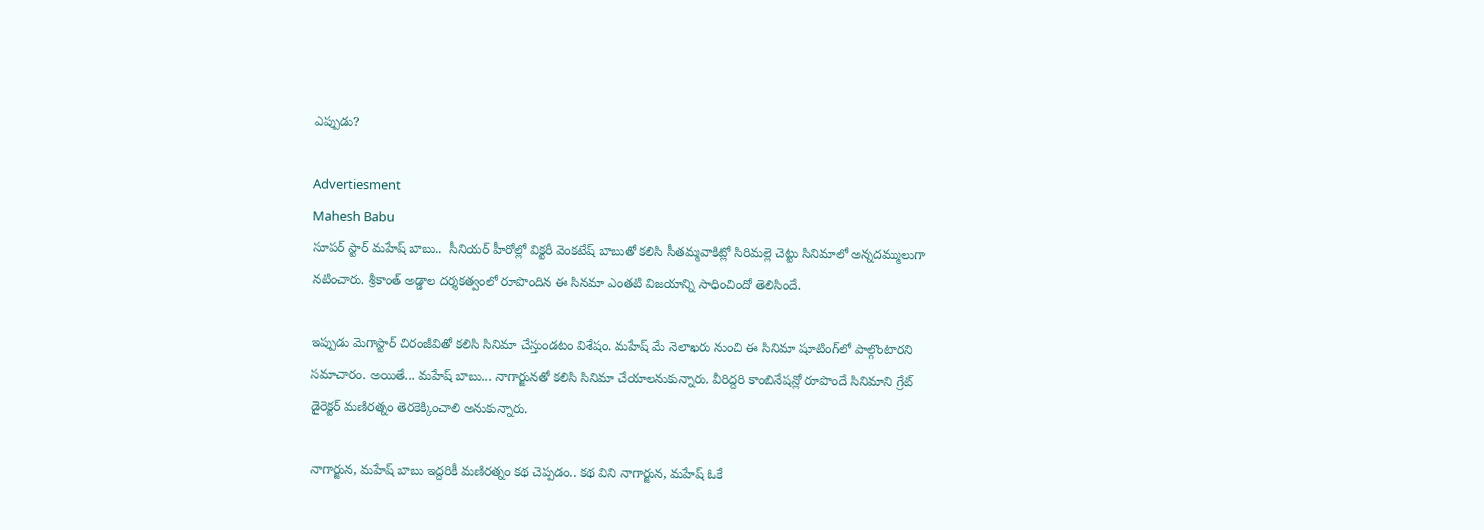ఎప్పుడు?

Advertiesment
Mahesh Babu
సూపర్ స్టార్ మహేష్ బాబు..  సీనియర్ హీరోల్లో విక్టరీ వెంకటేష్ బాబుతో కలిసి సీతమ్మవాకిట్లో సిరిమల్లె చెట్టు సినిమాలో అన్నదమ్ములుగా నటించారు. శ్రీకాంత్ అడ్డాల దర్శకత్వంలో రూపొందిన ఈ సినమా ఎంతటి విజయాన్ని సాధించిందో తెలిసిందే.

ఇప్పుడు మెగాస్టార్ చిరంజీవితో కలిసి సినిమా చేస్తుండటం విశేషం. మహేష్ మే నెలాఖరు నుంచి ఈ సినిమా షూటింగ్‌లో పాల్గొంటారని సమాచారం. అయితే... మహేష్ బాబు... నాగార్జునతో కలిసి సినిమా చేయాలనుకున్నారు. వీరిద్దరి కాంబినేషన్లో రూపొందే సినిమాని గ్రేట్ డైరెక్టర్ మణిరత్నం తెరకెక్కించాలి అనుకున్నారు.

నాగార్జున, మహేష్ బాబు ఇద్దరికీ మణిరత్నం కథ చెప్పడం.. కథ విని నాగార్జున, మహేష్ ఓకే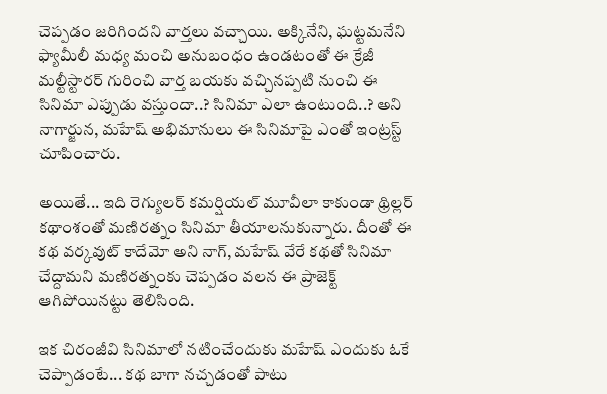చెప్పడం జరిగిందని వార్తలు వచ్చాయి. అక్కినేని, ఘట్టమనేని ఫ్యామీలీ మధ్య మంచి అనుబంధం ఉండటంతో ఈ క్రేజీ మల్టీస్టారర్ గురించి వార్త బయకు వచ్చినప్పటి నుంచి ఈ సినిమా ఎప్పుడు వస్తుందా..? సినిమా ఎలా ఉంటుంది..? అని నాగార్జున, మహేష్ అభిమానులు ఈ సినిమాపై ఎంతో ఇంట్రస్ట్ చూపించారు.

అయితే... ఇది రెగ్యులర్ కమర్షియల్ మూవీలా కాకుండా థ్రిల్లర్ కథాంశంతో మణిరత్నం సినిమా తీయాలనుకున్నారు. దీంతో ఈ కథ వర్కవుట్ కాదేమో అని నాగ్, మహేష్ వేరే కథతో సినిమా చేద్దామని మణిరత్నంకు చెప్పడం వలన ఈ ప్రాజెక్ట్ ఆగిపోయినట్టు తెలిసింది.

ఇక చిరంజీవి సినిమాలో నటించేందుకు మహేష్ ఎందుకు ఓకే చెప్పాడంటే... కథ బాగా నచ్చడంతో పాటు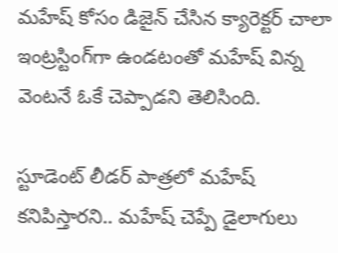మహేష్ కోసం డిజైన్ చేసిన క్యారెక్టర్ చాలా ఇంట్రస్టింగ్‌గా ఉండటంతో మహేష్ విన్న వెంటనే ఓకే చెప్పాడని తెలిసింది.

స్టూడెంట్ లీడర్ పాత్రలో మహేష్ కనిపిస్తారని.. మహేష్ చెప్పే డైలాగులు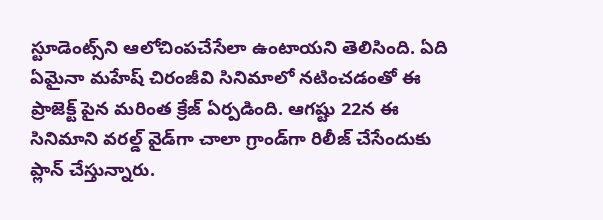స్టూడెంట్స్‌ని ఆలోచింపచేసేలా ఉంటాయని తెలిసింది. ఏది ఏమైనా మహేష్ చిరంజీవి సినిమాలో నటించడంతో ఈ ప్రాజెక్ట్ పైన మరింత క్రేజ్ ఏర్పడింది. ఆగష్టు 22న ఈ సినిమాని వరల్డ్ వైడ్‌గా చాలా గ్రాండ్‌గా రిలీజ్ చేసేందుకు ప్లాన్ చేస్తున్నారు.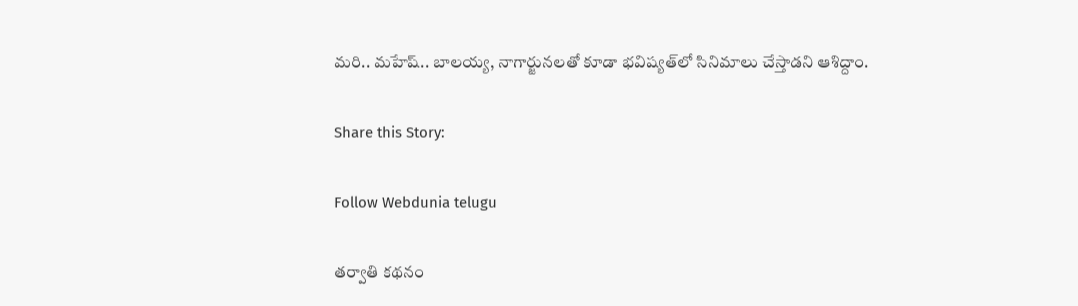మరి.. మహేష్.. బాలయ్య, నాగార్జునలతో కూడా భవిష్యత్‌లో సినిమాలు చేస్తాడని ఆశిద్దాం.

Share this Story:

Follow Webdunia telugu

తర్వాతి కథనం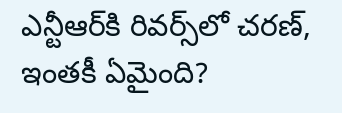ఎన్టీఆర్‌కి రివర్స్‌లో చరణ్‌, ఇంతకీ ఏమైంది?